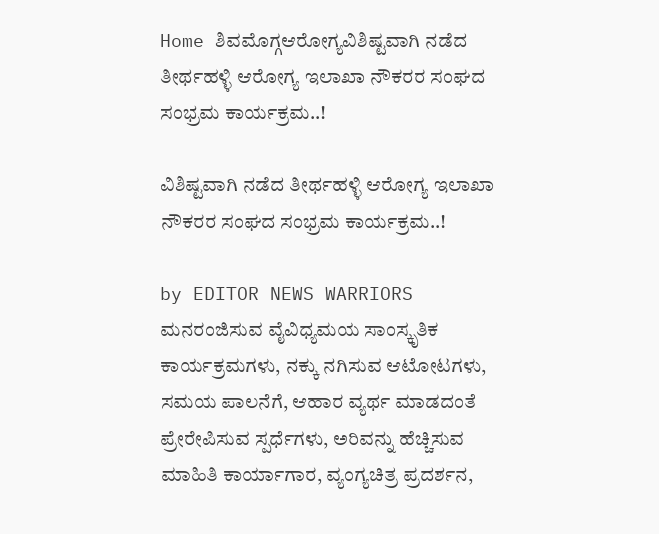Home ಶಿವಮೊಗ್ಗಆರೋಗ್ಯವಿಶಿಷ್ಟವಾಗಿ ನಡೆದ ತೀರ್ಥಹಳ್ಳಿ ಆರೋಗ್ಯ ಇಲಾಖಾ ನೌಕರರ ಸಂಘದ ಸಂಭ್ರಮ ಕಾರ್ಯಕ್ರಮ..!

ವಿಶಿಷ್ಟವಾಗಿ ನಡೆದ ತೀರ್ಥಹಳ್ಳಿ ಆರೋಗ್ಯ ಇಲಾಖಾ ನೌಕರರ ಸಂಘದ ಸಂಭ್ರಮ ಕಾರ್ಯಕ್ರಮ..!

by EDITOR NEWS WARRIORS
ಮನರಂಜಿಸುವ ವೈವಿಧ್ಯಮಯ ಸಾಂಸ್ಕೃತಿಕ ಕಾರ್ಯಕ್ರಮಗಳು, ನಕ್ಕು ನಗಿಸುವ ಆಟೋಟಗಳು, ಸಮಯ ಪಾಲನೆಗೆ, ಆಹಾರ ವ್ಯರ್ಥ ಮಾಡದಂತೆ ಪ್ರೇರೇಪಿಸುವ ಸ್ಪರ್ಧೆಗಳು, ಅರಿವನ್ನು ಹೆಚ್ಚಿಸುವ ಮಾಹಿತಿ ಕಾರ್ಯಾಗಾರ, ವ್ಯಂಗ್ಯಚಿತ್ರ ಪ್ರದರ್ಶನ,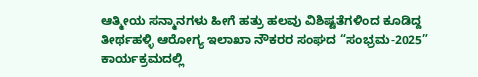ಆತ್ಮೀಯ ಸನ್ಮಾನಗಳು ಹೀಗೆ ಹತ್ರು ಹಲವು ವಿಶಿಷ್ಟತೆಗಳಿಂದ ಕೂಡಿದ್ದ ತೀರ್ಥಹಳ್ಳಿ ಆರೋಗ್ಯ ಇಲಾಖಾ ನೌಕರರ ಸಂಘದ “ಸಂಭ್ರಮ-2025” ಕಾರ್ಯಕ್ರಮದಲ್ಲಿ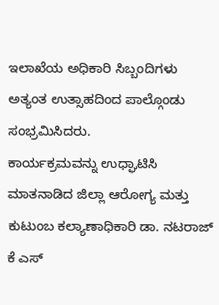ಇಲಾಖೆಯ ಅಧಿಕಾರಿ ಸಿಬ್ಬಂದಿಗಳು ಅತ್ಯಂತ ಉತ್ಸಾಹದಿಂದ ಪಾಲ್ಗೊಂಡು ಸಂಭ್ರಮಿಸಿದರು.
ಕಾರ್ಯಕ್ರಮವನ್ನು ಉಧ್ಘಾಟಿಸಿ ಮಾತನಾಡಿದ ಜಿಲ್ಲಾ ಆರೋಗ್ಯ ಮತ್ತು ಕುಟುಂಬ ಕಲ್ಯಾಣಾಧಿಕಾರಿ ಡಾ. ನಟರಾಜ್ ಕೆ ಎಸ್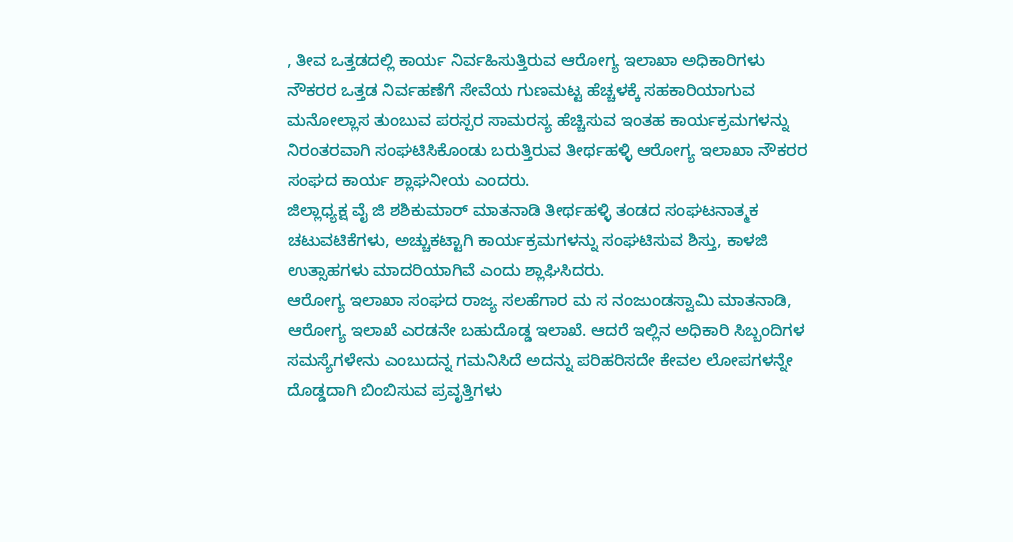, ತೀವ ಒತ್ತಡದಲ್ಲಿ ಕಾರ್ಯ ನಿರ್ವಹಿಸುತ್ತಿರುವ ಆರೋಗ್ಯ ಇಲಾಖಾ ಅಧಿಕಾರಿಗಳು ನೌಕರರ ಒತ್ತಡ ನಿರ್ವಹಣೆಗೆ ಸೇವೆಯ ಗುಣಮಟ್ಟ ಹೆಚ್ಚಳಕ್ಕೆ ಸಹಕಾರಿಯಾಗುವ ಮನೋಲ್ಲಾಸ ತುಂಬುವ ಪರಸ್ಪರ ಸಾಮರಸ್ಯ ಹೆಚ್ಚಿಸುವ ಇಂತಹ ಕಾರ್ಯಕ್ರಮಗಳನ್ನು ನಿರಂತರವಾಗಿ ಸಂಘಟಿಸಿಕೊಂಡು ಬರುತ್ತಿರುವ ತೀರ್ಥಹಳ್ಳಿ ಆರೋಗ್ಯ ಇಲಾಖಾ ನೌಕರರ ಸಂಘದ ಕಾರ್ಯ ಶ್ಲಾಘನೀಯ ಎಂದರು.
ಜಿಲ್ಲಾಧ್ಯಕ್ಷ ವೈ ಜಿ ಶಶಿಕುಮಾರ್ ಮಾತನಾಡಿ ತೀರ್ಥಹಳ್ಳಿ ತಂಡದ ಸಂಘಟನಾತ್ಮಕ ಚಟುವಟಿಕೆಗಳು, ಅಚ್ಚುಕಟ್ಟಾಗಿ ಕಾರ್ಯಕ್ರಮಗಳನ್ನು ಸಂಘಟಿಸುವ ಶಿಸ್ತು, ಕಾಳಜಿ ಉತ್ಸಾಹಗಳು ಮಾದರಿಯಾಗಿವೆ ಎಂದು ಶ್ಲಾಘಿಸಿದರು.
ಆರೋಗ್ಯ ಇಲಾಖಾ ಸಂಘದ ರಾಜ್ಯ ಸಲಹೆಗಾರ ಮ ಸ ನಂಜುಂಡಸ್ವಾಮಿ ಮಾತನಾಡಿ, ಆರೋಗ್ಯ ಇಲಾಖೆ ಎರಡನೇ ಬಹುದೊಡ್ಡ ಇಲಾಖೆ. ಆದರೆ ಇಲ್ಲಿನ ಅಧಿಕಾರಿ ಸಿಬ್ಬಂದಿಗಳ ಸಮಸ್ಯೆಗಳೇನು ಎಂಬುದನ್ನ ಗಮನಿಸಿದೆ ಅದನ್ನು ಪರಿಹರಿಸದೇ ಕೇವಲ ಲೋಪಗಳನ್ನೇ ದೊಡ್ಡದಾಗಿ ಬಿಂಬಿಸುವ ಪ್ರವೃತ್ತಿಗಳು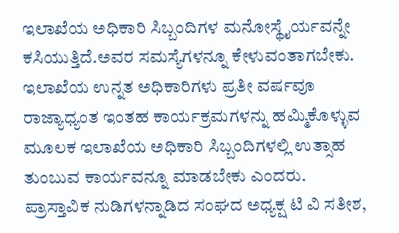ಇಲಾಖೆಯ ಅಧಿಕಾರಿ ಸಿಬ್ಬಂದಿಗಳ ಮನೋಸ್ಥೈರ್ಯವನ್ನೇ ಕಸಿಯುತ್ತಿದೆ.ಅವರ ಸಮಸ್ಯೆಗಳನ್ನೂ ಕೇಳುವಂತಾಗಬೇಕು. ಇಲಾಖೆಯ ಉನ್ನತ ಅಧಿಕಾರಿಗಳು ಪ್ರತೀ ವರ್ಷವೂ ರಾಜ್ಯಾಧ್ಯಂತ ಇಂತಹ ಕಾರ್ಯಕ್ರಮಗಳನ್ನು ಹಮ್ಮಿಕೊಳ್ಳುವ ಮೂಲಕ ಇಲಾಖೆಯ ಅಧಿಕಾರಿ ಸಿಬ್ಬಂದಿಗಳಲ್ಲಿ ಉತ್ಸಾಹ ತುಂಬುವ ಕಾರ್ಯವನ್ನೂ ಮಾಡಬೇಕು ಎಂದರು.
ಪ್ರಾಸ್ತಾವಿಕ ನುಡಿಗಳನ್ನಾಡಿದ ಸಂಘದ ಅಧ್ಯಕ್ಷ ಟಿ ವಿ ಸತೀಶ,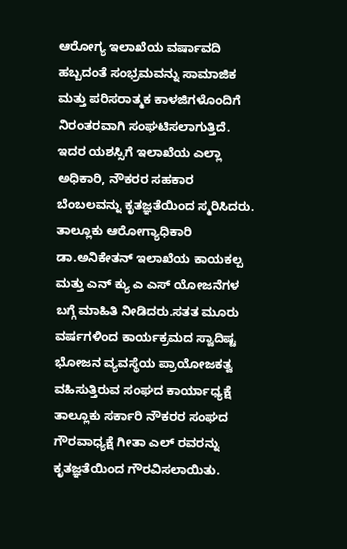ಆರೋಗ್ಯ ಇಲಾಖೆಯ ವರ್ಷಾವದಿ ಹಬ್ಬದಂತೆ ಸಂಭ್ರಮವನ್ನು ಸಾಮಾಜಿಕ ಮತ್ತು ಪರಿಸರಾತ್ಮಕ ಕಾಳಜಿಗಳೊಂದಿಗೆ ನಿರಂತರವಾಗಿ ಸಂಘಟಿಸಲಾಗುತ್ತಿದೆ. ಇದರ ಯಶಸ್ಸಿಗೆ ಇಲಾಖೆಯ ಎಲ್ಲಾ ಅಧಿಕಾರಿ, ನೌಕರರ ಸಹಕಾರ ಬೆಂಬಲವನ್ನು ಕೃತಜ್ಞತೆಯಿಂದ ಸ್ಮರಿಸಿದರು.
ತಾಲ್ಲೂಕು ಆರೋಗ್ಯಾಧಿಕಾರಿ ಡಾ.ಅನಿಕೇತನ್ ಇಲಾಖೆಯ ಕಾಯಕಲ್ಪ ಮತ್ತು ಎನ್ ಕ್ಯು ಎ ಎಸ್ ಯೋಜನೆಗಳ ಬಗ್ಗೆ ಮಾಹಿತಿ ನೀಡಿದರು.ಸತತ ಮೂರು ವರ್ಷಗಳಿಂದ ಕಾರ್ಯಕ್ರಮದ ಸ್ವಾದಿಷ್ಟ ಭೋಜನ ವ್ಯವಸ್ಥೆಯ ಪ್ರಾಯೋಜಕತ್ವ ವಹಿಸುತ್ತಿರುವ ಸಂಘದ ಕಾರ್ಯಾಧ್ಯಕ್ಷೆ ತಾಲ್ಲೂಕು ಸರ್ಕಾರಿ ನೌಕರರ ಸಂಘದ ಗೌರವಾಧ್ಯಕ್ಷೆ ಗೀತಾ ಎಲ್ ರವರನ್ನು ಕೃತಜ್ಞತೆಯಿಂದ ಗೌರವಿಸಲಾಯಿತು.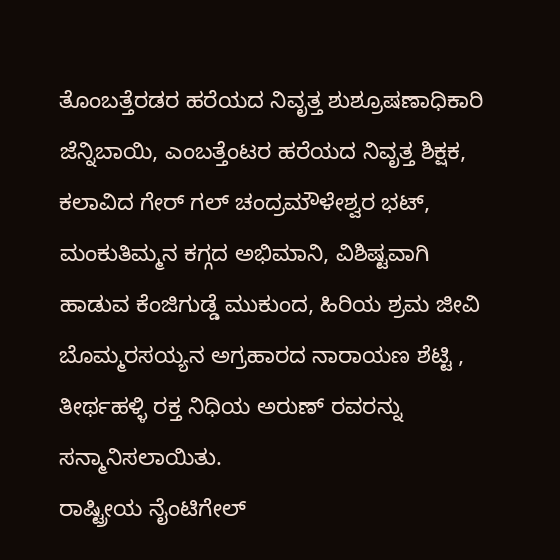ತೊಂಬತ್ತೆರಡರ ಹರೆಯದ ನಿವೃತ್ತ ಶುಶ್ರೂಷಣಾಧಿಕಾರಿ ಜೆನ್ನಿಬಾಯಿ, ಎಂಬತ್ತೆಂಟರ ಹರೆಯದ ನಿವೃತ್ತ ಶಿಕ್ಷಕ, ಕಲಾವಿದ ಗೇರ್ ಗಲ್ ಚಂದ್ರಮೌಳೇಶ್ವರ ಭಟ್, ಮಂಕುತಿಮ್ಮನ ಕಗ್ಗದ ಅಭಿಮಾನಿ, ವಿಶಿಷ್ಟವಾಗಿ ಹಾಡುವ ಕೆಂಜಿಗುಡ್ಡೆ ಮುಕುಂದ, ಹಿರಿಯ ಶ್ರಮ ಜೀವಿ ಬೊಮ್ಮರಸಯ್ಯನ ಅಗ್ರಹಾರದ ನಾರಾಯಣ ಶೆಟ್ಟಿ , ತೀರ್ಥಹಳ್ಳಿ ರಕ್ತ ನಿಧಿಯ ಅರುಣ್ ರವರನ್ನು ಸನ್ಮಾನಿಸಲಾಯಿತು.
ರಾಷ್ಟ್ರೀಯ ನೈಂಟಿಗೇಲ್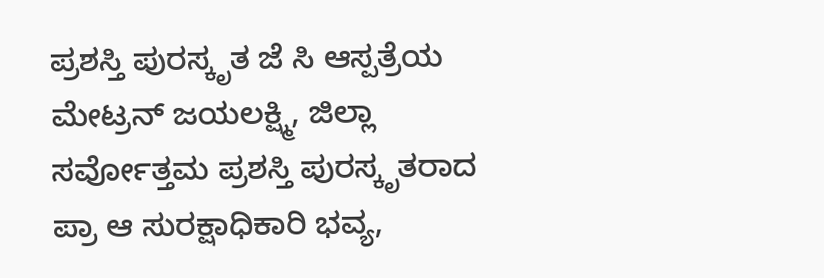ಪ್ರಶಸ್ತಿ ಪುರಸ್ಕೃತ ಜೆ ಸಿ ಆಸ್ಪತ್ರೆಯ ಮೇಟ್ರನ್ ಜಯಲಕ್ಷ್ಮಿ, ಜಿಲ್ಲಾ ಸರ್ವೋತ್ತಮ ಪ್ರಶಸ್ತಿ ಪುರಸ್ಕೃತರಾದ ಪ್ರಾ ಆ ಸುರಕ್ಷಾಧಿಕಾರಿ ಭವ್ಯ,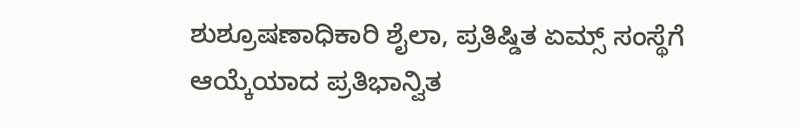ಶುಶ್ರೂಷಣಾಧಿಕಾರಿ ಶೈಲಾ, ಪ್ರತಿಷ್ಡಿತ ಏಮ್ಸ್ ಸಂಸ್ಥೆಗೆ ಆಯ್ಕೆಯಾದ ಪ್ರತಿಭಾನ್ವಿತ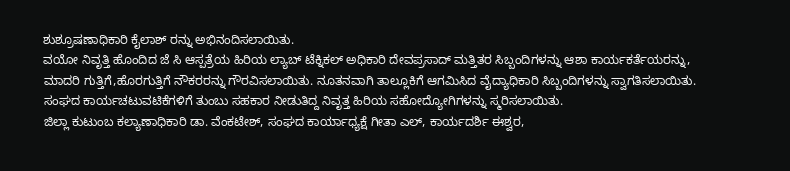ಶುಶ್ರೂಷಣಾಧಿಕಾರಿ ಕೈಲಾಶ್ ರನ್ನು ಅಭಿನಂದಿಸಲಾಯಿತು.
ವಯೋ ನಿವೃತ್ತಿ ಹೊಂದಿದ ಜೆ ಸಿ ಆಸ್ಪತ್ರೆಯ ಹಿರಿಯ ಲ್ಯಾಬ್ ಟೆಕ್ನಿಕಲ್ ಅಧಿಕಾರಿ ದೇವಪ್ರಸಾದ್ ಮತ್ತಿತರ ಸಿಬ್ಬಂದಿಗಳನ್ನು ಆಶಾ ಕಾರ್ಯಕರ್ತೆಯರನ್ನು, ಮಾದರಿ ಗುತ್ತಿಗೆ,ಹೊರಗುತ್ತಿಗೆ ನೌಕರರನ್ನು ಗೌರವಿಸಲಾಯಿತು. ನೂತನವಾಗಿ ತಾಲ್ಲೂಕಿಗೆ ಆಗಮಿಸಿದ ವೈದ್ಯಾಧಿಕಾರಿ ಸಿಬ್ಬಂದಿಗಳನ್ನು ಸ್ವಾಗತಿಸಲಾಯಿತು. ಸಂಘದ ಕಾರ್ಯಚಟುವಟಿಕೆಗಳಿಗೆ ತುಂಬು ಸಹಕಾರ ನೀಡುತಿದ್ದ ನಿವೃತ್ತ ಹಿರಿಯ ಸಹೋದ್ಯೋಗಿಗಳನ್ನು ಸ್ಮರಿಸಲಾಯಿತು.
ಜಿಲ್ಲಾ ಕುಟುಂಬ ಕಲ್ಯಾಣಾಧಿಕಾರಿ ಡಾ. ವೆಂಕಟೇಶ್, ಸಂಘದ ಕಾರ್ಯಾಧ್ಯಕ್ಷೆ ಗೀತಾ ಎಲ್, ಕಾರ್ಯದರ್ಶಿ ಈಶ್ವರ,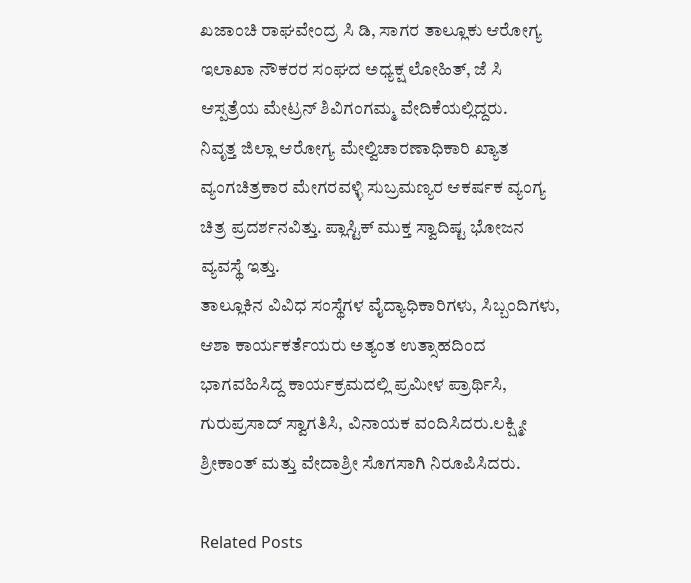ಖಜಾಂಚಿ ರಾಘವೇಂದ್ರ ಸಿ ಡಿ, ಸಾಗರ ತಾಲ್ಲೂಕು ಆರೋಗ್ಯ ಇಲಾಖಾ ನೌಕರರ ಸಂಘದ ಅಧ್ಯಕ್ಷ ಲೋಹಿತ್, ಜೆ ಸಿ ಆಸ್ಪತ್ರೆಯ ಮೇಟ್ರನ್ ಶಿವಿಗಂಗಮ್ಮ ವೇದಿಕೆಯಲ್ಲಿದ್ದರು.
ನಿವೃತ್ತ ಜಿಲ್ಲಾ ಆರೋಗ್ಯ ಮೇಲ್ವಿಚಾರಣಾಧಿಕಾರಿ ಖ್ಯಾತ ವ್ಯಂಗಚಿತ್ರಕಾರ ಮೇಗರವಳ್ಳಿ ಸುಬ್ರಮಣ್ಯರ ಆಕರ್ಷಕ ವ್ಯಂಗ್ಯ ಚಿತ್ರ ಪ್ರದರ್ಶನವಿತ್ತು. ಪ್ಲಾಸ್ಟಿಕ್ ಮುಕ್ತ ಸ್ವಾದಿಷ್ಟ ಭೋಜನ ವ್ಯವಸ್ಥೆ ಇತ್ತು.
ತಾಲ್ಲೂಕಿನ ವಿವಿಧ ಸಂಸ್ಥೆಗಳ ವೈದ್ಯಾಧಿಕಾರಿಗಳು, ಸಿಬ್ಬಂದಿಗಳು, ಆಶಾ ಕಾರ್ಯಕರ್ತೆಯರು ಅತ್ಯಂತ ಉತ್ಸಾಹದಿಂದ ಭಾಗವಹಿಸಿದ್ದ ಕಾರ್ಯಕ್ರಮದಲ್ಲಿ ಪ್ರಮೀಳ ಪ್ರಾರ್ಥಿಸಿ, ಗುರುಪ್ರಸಾದ್ ಸ್ವಾಗತಿಸಿ, ವಿನಾಯಕ ವಂದಿಸಿದರು.ಲಕ್ಷ್ಮೀ ಶ್ರೀಕಾಂತ್ ಮತ್ತು ವೇದಾಶ್ರೀ ಸೊಗಸಾಗಿ ನಿರೂಪಿಸಿದರು.

Related Posts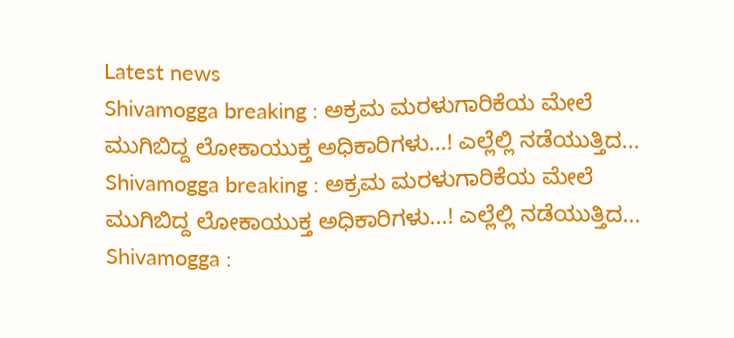Latest news
Shivamogga breaking : ಅಕ್ರಮ ಮರಳುಗಾರಿಕೆಯ ಮೇಲೆ ಮುಗಿಬಿದ್ದ ಲೋಕಾಯುಕ್ತ ಅಧಿಕಾರಿಗಳು...! ಎಲ್ಲೆಲ್ಲಿ ನಡೆಯುತ್ತಿದ... Shivamogga breaking : ಅಕ್ರಮ ಮರಳುಗಾರಿಕೆಯ ಮೇಲೆ ಮುಗಿಬಿದ್ದ ಲೋಕಾಯುಕ್ತ ಅಧಿಕಾರಿಗಳು...! ಎಲ್ಲೆಲ್ಲಿ ನಡೆಯುತ್ತಿದ... Shivamogga :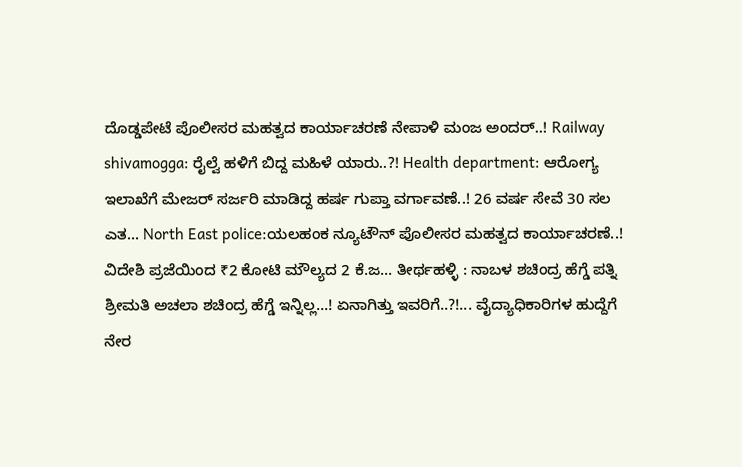ದೊಡ್ಡಪೇಟೆ ಪೊಲೀಸರ ಮಹತ್ವದ ಕಾರ್ಯಾಚರಣೆ ನೇಪಾಳಿ ಮಂಜ ಅಂದರ್..! Railway shivamogga: ರೈಲ್ವೆ ಹಳಿಗೆ ಬಿದ್ದ ಮಹಿಳೆ ಯಾರು..?! Health department: ಆರೋಗ್ಯ ಇಲಾಖೆಗೆ ಮೇಜರ್ ಸರ್ಜರಿ ಮಾಡಿದ್ದ ಹರ್ಷ ಗುಪ್ತಾ ವರ್ಗಾವಣೆ..! 26 ವರ್ಷ ಸೇವೆ 30 ಸಲ ಎತ... North East police:ಯಲಹಂಕ ನ್ಯೂಟೌನ್ ಪೊಲೀಸರ ಮಹತ್ವದ ಕಾರ್ಯಾಚರಣೆ..! ವಿದೇಶಿ ಪ್ರಜೆಯಿಂದ ₹2 ಕೋಟಿ ಮೌಲ್ಯದ 2 ಕೆ.ಜ... ತೀರ್ಥಹಳ್ಳಿ : ನಾಬಳ ಶಚಿಂದ್ರ ಹೆಗ್ಡೆ ಪತ್ನಿ ಶ್ರೀಮತಿ ಅಚಲಾ ಶಚಿಂದ್ರ ಹೆಗ್ಡೆ ಇನ್ನಿಲ್ಲ...! ಏನಾಗಿತ್ತು ಇವರಿಗೆ..?!... ವೈದ್ಯಾಧಿಕಾರಿಗಳ ಹುದ್ದೆಗೆ ನೇರ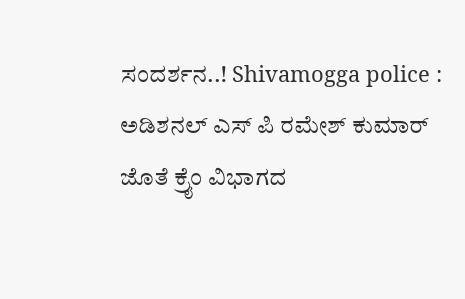ಸಂದರ್ಶನ..! Shivamogga police : ಅಡಿಶನಲ್ ಎಸ್ ಪಿ ರಮೇಶ್ ಕುಮಾರ್ ಜೊತೆ ಕ್ರೈಂ ವಿಭಾಗದ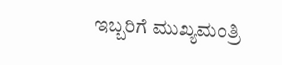ಇಬ್ಬರಿಗೆ ಮುಖ್ಯಮಂತ್ರಿ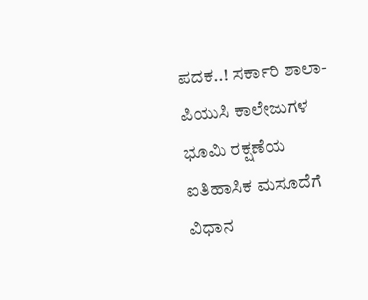ಪದಕ..! ಸರ್ಕಾರಿ ಶಾಲಾ-ಪಿಯುಸಿ ಕಾಲೇಜುಗಳ ಭೂಮಿ ರಕ್ಷಣೆಯ ಐತಿಹಾಸಿಕ ಮಸೂದೆಗೆ ವಿಧಾನ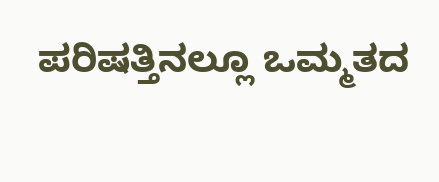ಪರಿಷತ್ತಿನಲ್ಲೂ ಒಮ್ಮತದ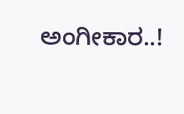ಅಂಗೀಕಾರ..!